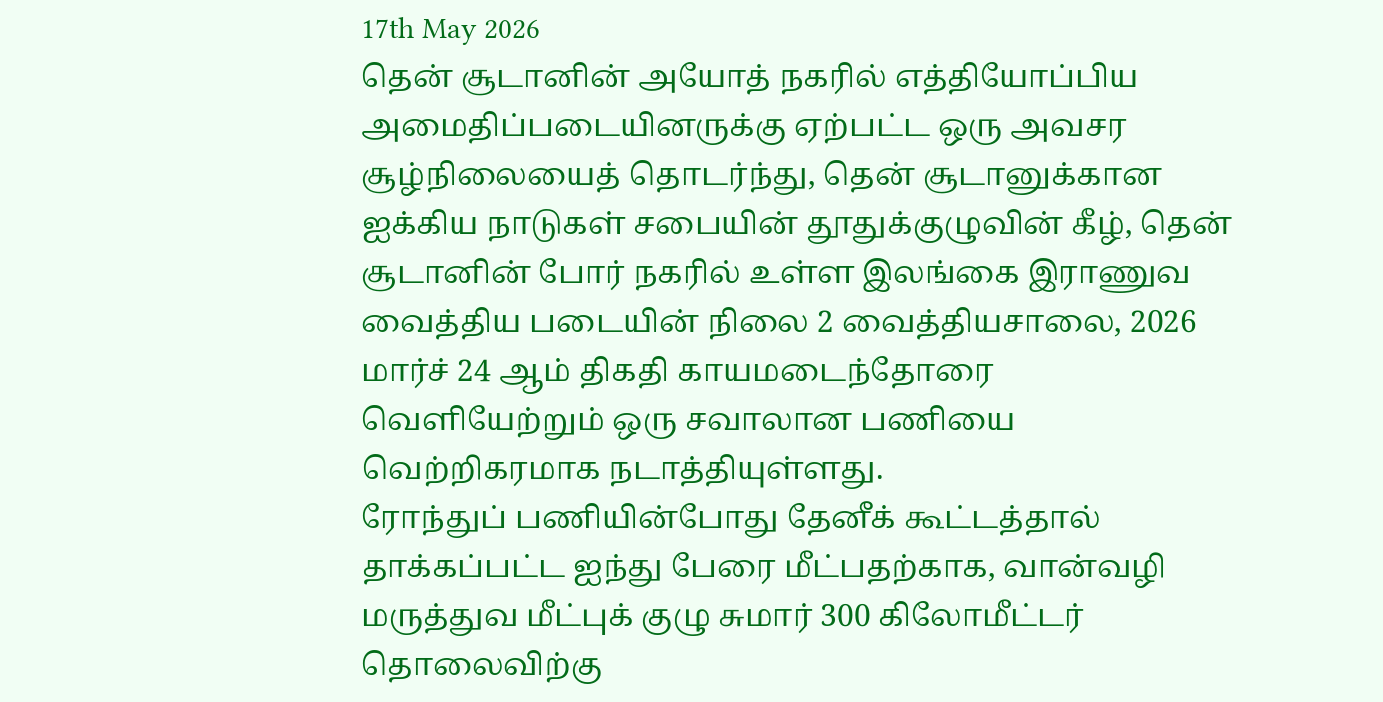17th May 2026
தென் சூடானின் அயோத் நகரில் எத்தியோப்பிய அமைதிப்படையினருக்கு ஏற்பட்ட ஒரு அவசர சூழ்நிலையைத் தொடர்ந்து, தென் சூடானுக்கான ஐக்கிய நாடுகள் சபையின் தூதுக்குழுவின் கீழ், தென் சூடானின் போர் நகரில் உள்ள இலங்கை இராணுவ வைத்திய படையின் நிலை 2 வைத்தியசாலை, 2026 மார்ச் 24 ஆம் திகதி காயமடைந்தோரை வெளியேற்றும் ஒரு சவாலான பணியை வெற்றிகரமாக நடாத்தியுள்ளது.
ரோந்துப் பணியின்போது தேனீக் கூட்டத்தால் தாக்கப்பட்ட ஐந்து பேரை மீட்பதற்காக, வான்வழி மருத்துவ மீட்புக் குழு சுமார் 300 கிலோமீட்டர் தொலைவிற்கு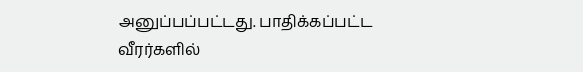அனுப்பப்பட்டது. பாதிக்கப்பட்ட வீரர்களில்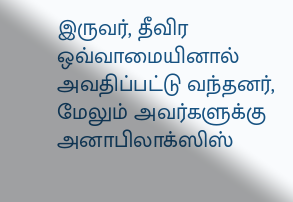இருவர், தீவிர ஒவ்வாமையினால் அவதிப்பட்டு வந்தனர், மேலும் அவர்களுக்கு அனாபிலாக்ஸிஸ்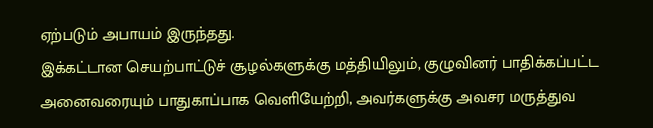ஏற்படும் அபாயம் இருந்தது.
இக்கட்டான செயற்பாட்டுச் சூழல்களுக்கு மத்தியிலும், குழுவினர் பாதிக்கப்பட்ட அனைவரையும் பாதுகாப்பாக வெளியேற்றி, அவர்களுக்கு அவசர மருத்துவ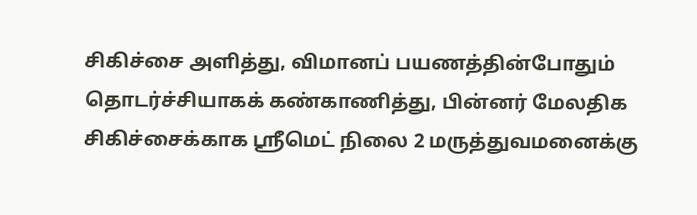சிகிச்சை அளித்து, விமானப் பயணத்தின்போதும் தொடர்ச்சியாகக் கண்காணித்து, பின்னர் மேலதிக சிகிச்சைக்காக ஸ்ரீமெட் நிலை 2 மருத்துவமனைக்கு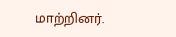மாற்றினர்.